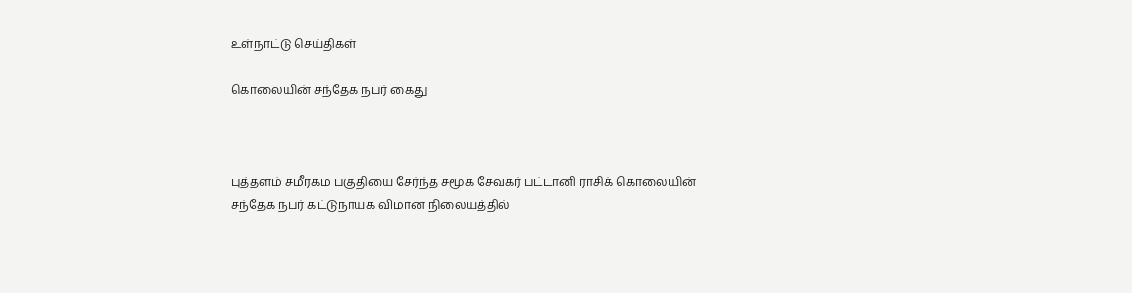உள்நாட்டு செய்திகள்

கொலையின் சந்தேக நபர் கைது



புத்தளம் சமீரகம பகுதியை சேர்ந்த சமூக சேவகர் பட்டானி ராசிக் கொலையின் சந்தேக நபர் கட்டுநாயக விமான நிலையத்தில்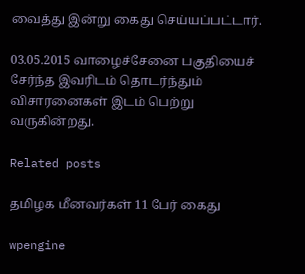வைத்து இன்று கைது செய்யப்பட்டார்.

03.05.2015 வாழைச்சேனை பகுதியைச் சேர்ந்த இவரிடம் தொடர்ந்தும் விசாரனைகள் இடம் பெற்று வருகின்றது.

Related posts

தமிழக மீனவர்கள் 11 பேர் கைது

wpengine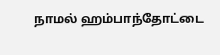நாமல் ஹம்பாந்தோட்டை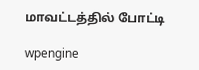மாவட்டத்தில் போட்டி

wpengine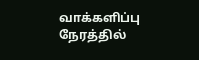வாக்களிப்பு நேரத்தில்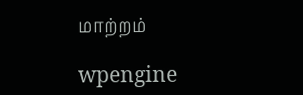மாற்றம்

wpengine